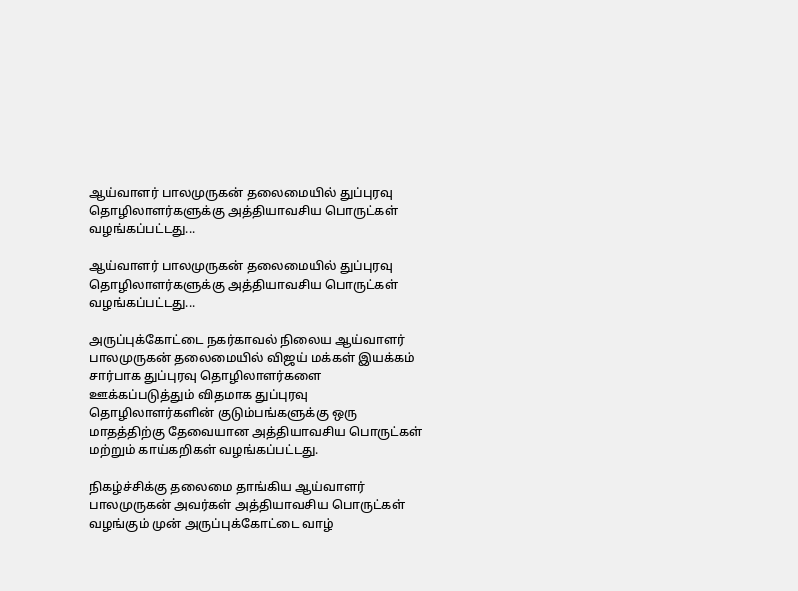ஆய்வாளர் பாலமுருகன் தலைமையில் துப்புரவு தொழிலாளர்களுக்கு அத்தியாவசிய பொருட்கள் வழங்கப்பட்டது...

ஆய்வாளர் பாலமுருகன் தலைமையில் துப்புரவு தொழிலாளர்களுக்கு அத்தியாவசிய பொருட்கள் வழங்கப்பட்டது...

அருப்புக்கோட்டை நகர்காவல் நிலைய ஆய்வாளர் பாலமுருகன் தலைமையில் விஜய் மக்கள் இயக்கம் சார்பாக துப்புரவு தொழிலாளர்களை ஊக்கப்படுத்தும் விதமாக துப்புரவு தொழிலாளர்களின் குடும்பங்களுக்கு ஒரு மாதத்திற்கு தேவையான அத்தியாவசிய பொருட்கள் மற்றும் காய்கறிகள் வழங்கப்பட்டது.

நிகழ்ச்சிக்கு தலைமை தாங்கிய ஆய்வாளர் பாலமுருகன் அவர்கள் அத்தியாவசிய பொருட்கள் வழங்கும் முன் அருப்புக்கோட்டை வாழ்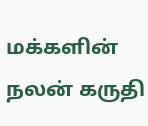மக்களின் நலன் கருதி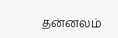தன்னலம்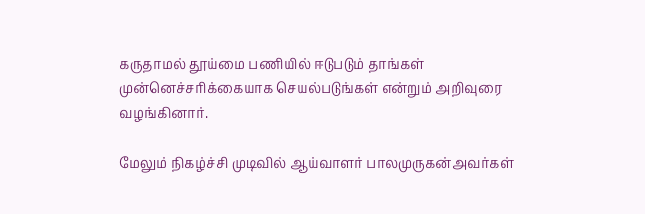கருதாமல் தூய்மை பணியில் ஈடுபடும் தாங்கள் முன்னெச்சரிக்கையாக செயல்படுங்கள் என்றும் அறிவுரை வழங்கினார்.

மேலும் நிகழ்ச்சி முடிவில் ஆய்வாளர் பாலமுருகன்அவர்கள்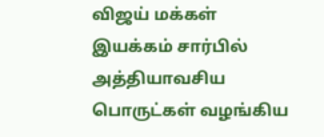விஜய் மக்கள் இயக்கம் சார்பில் அத்தியாவசிய பொருட்கள் வழங்கிய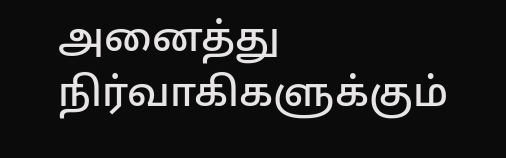அனைத்து நிர்வாகிகளுக்கும்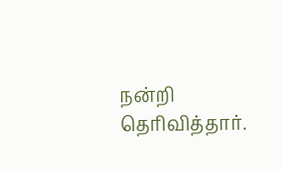நன்றி தெரிவித்தார்.